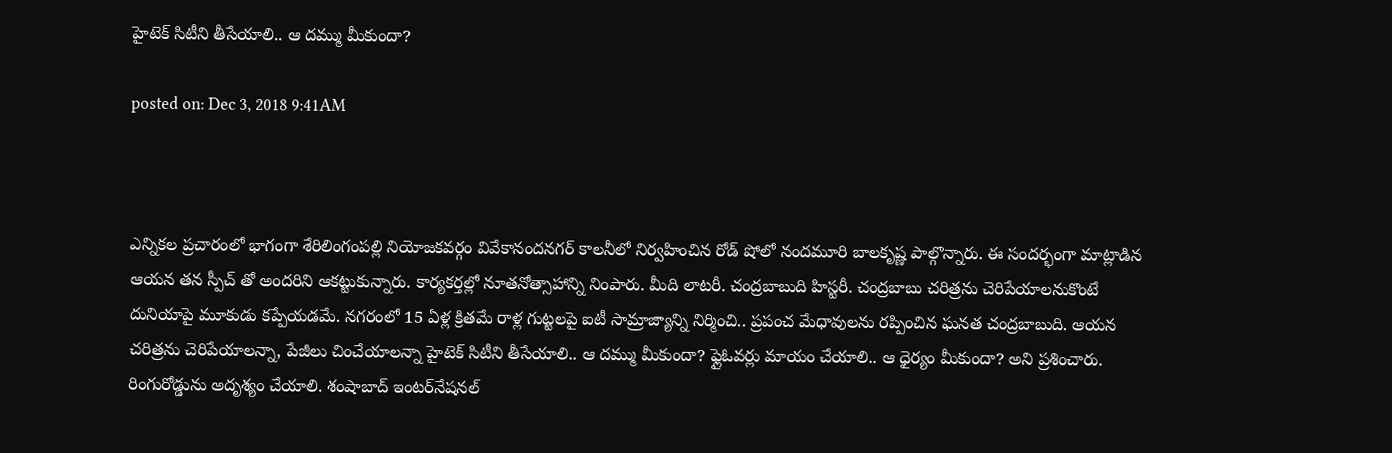హైటెక్‌ సిటీని తీసేయాలి.. ఆ దమ్ము మీకుందా?

posted on: Dec 3, 2018 9:41AM



ఎన్నికల ప్రచారంలో భాగంగా శేరిలింగంపల్లి నియోజకవర్గం వివేకానందనగర్‌ కాలనీలో నిర్వహించిన రోడ్ షోలో నందమూరి బాలకృష్ణ పాల్గొన్నారు. ఈ సందర్భంగా మాట్లాడిన ఆయన తన స్పీచ్ తో అందరిని ఆకట్టుకున్నారు. కార్యకర్తల్లో నూతనోత్సాహాన్ని నింపారు. మీది లాటరీ. చంద్రబాబుది హిస్టరీ. చంద్రబాబు చరిత్రను చెరిపేయాలనుకొంటే దునియాపై మూకుడు కప్పేయడమే. నగరంలో 15 ఏళ్ల క్రితమే రాళ్ల గుట్టలపై ఐటీ సామ్రాజ్యాన్ని నిర్మించి.. ప్రపంచ మేధావులను రప్పించిన ఘనత చంద్రబాబుది. ఆయన చరిత్రను చెరిపేయాలన్నా, పేజీలు చించేయాలన్నా హైటెక్‌ సిటీని తీసేయాలి.. ఆ దమ్ము మీకుందా? ఫ్లైఓవర్లు మాయం చేయాలి.. ఆ ధైర్యం మీకుందా? అని ప్రశించారు. రింగురోడ్డును అదృశ్యం చేయాలి. శంషాబాద్‌ ఇంటర్‌నేషనల్‌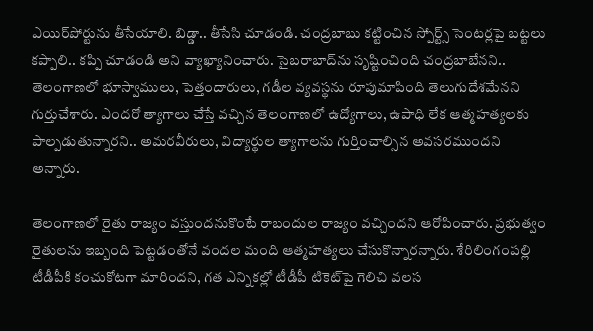ఎయిర్‌పోర్టును తీసేయాలి. బిడ్డా.. తీసేసి చూడండి. చంద్రబాబు కట్టించిన స్పోర్ట్స్‌ సెంటర్లపై బట్టలు కప్పాలి.. కప్పి చూడండి అని వ్యాఖ్యానించారు. సైబరాబాద్‌ను సృష్టించింది చంద్రబాబేనని.. తెలంగాణలో భూస్వాములు, పెత్తందారులు, గడీల వ్యవస్థను రూపుమాపింది తెలుగుదేశమేనని గుర్తుచేశారు. ఎందరో త్యాగాలు చేస్తే వచ్చిన తెలంగాణలో ఉద్యోగాలు, ఉపాధి లేక ఆత్మహత్యలకు పాల్పడుతున్నారని.. అమరవీరులు, విద్యార్థుల త్యాగాలను గుర్తించాల్సిన అవసరముందని అన్నారు.

తెలంగాణలో రైతు రాజ్యం వస్తుందనుకొంటే రాబందుల రాజ్యం వచ్చిందని ఆరోపించారు. ప్రభుత్వం రైతులను ఇబ్బంది పెట్టడంతోనే వందల మంది ఆత్మహత్యలు చేసుకొన్నారన్నారు. శేరిలింగంపల్లి టీడీపీకి కంచుకోటగా మారిందని, గత ఎన్నికల్లో టీడీపీ టికెట్‌పై గెలిచి వలస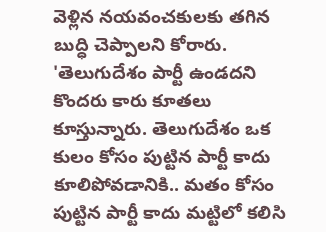వెళ్లిన నయవంచకులకు తగిన బుద్ధి చెప్పాలని కోరారు. 'తెలుగుదేశం పార్టీ ఉండదని కొందరు కారు కూతలు కూస్తున్నారు. తెలుగుదేశం ఒక కులం కోసం పుట్టిన పార్టీ కాదు కూలిపోవడానికి.. మతం కోసం పుట్టిన పార్టీ కాదు మట్టిలో కలిసి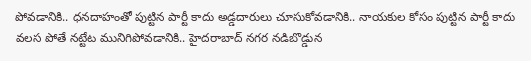పోవడానికి.. ధనదాహంతో పుట్టిన పార్టీ కాదు అడ్డదారులు చూసుకోవడానికి.. నాయకుల కోసం పుట్టిన పార్టీ కాదు వలస పోతే నట్టేట మునిగిపోవడానికి.. హైదరాబాద్‌ నగర నడిబొడ్డున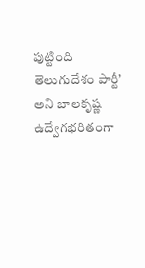పుట్టింది తెలుగుదేశం పార్టీ’ అని బాలకృష్ణ ఉద్వేగభరితంగా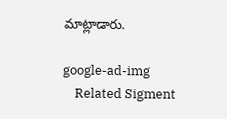మాట్లాడారు.

google-ad-img
    Related Sigment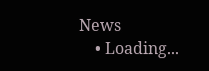News
    • Loading...